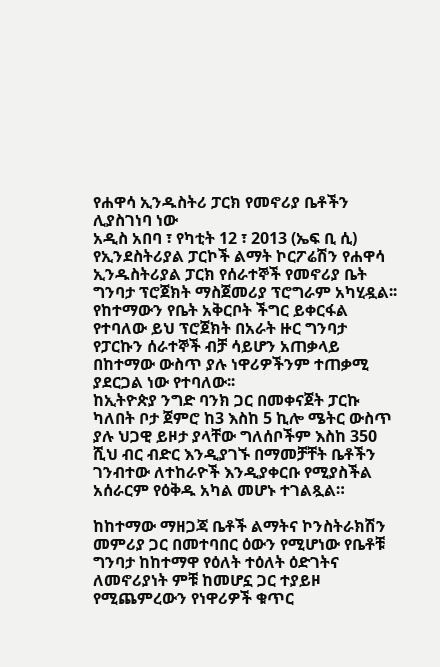የሐዋሳ ኢንዱስትሪ ፓርክ የመኖሪያ ቤቶችን ሊያስገነባ ነው
አዲስ አበባ ፣ የካቲት 12 ፣ 2013 (ኤፍ ቢ ሲ) የኢንደስትሪያል ፓርኮች ልማት ኮርፖሬሽን የሐዋሳ ኢንዱስትሪያል ፓርክ የሰራተኞች የመኖሪያ ቤት ግንባታ ፕሮጀክት ማስጀመሪያ ፕሮግራም አካሂዷል፡፡
የከተማውን የቤት አቅርቦት ችግር ይቀርፋል የተባለው ይህ ፕሮጀክት በአራት ዙር ግንባታ የፓርኩን ሰራተኞች ብቻ ሳይሆን አጠቃላይ በከተማው ውስጥ ያሉ ነዋሪዎችንም ተጠቃሚ ያደርጋል ነው የተባለው፡፡
ከኢትዮጵያ ንግድ ባንክ ጋር በመቀናጀት ፓርኩ ካለበት ቦታ ጀምሮ ከ3 እስከ 5 ኪሎ ሜትር ውስጥ ያሉ ህጋዊ ይዞታ ያላቸው ግለሰቦችም እስከ 350 ሺህ ብር ብድር እንዲያገኙ በማመቻቸት ቤቶችን ገንብተው ለተከራዮች እንዲያቀርቡ የሚያስችል አሰራርም የዕቅዱ አካል መሆኑ ተገልጿል።

ከከተማው ማዘጋጃ ቤቶች ልማትና ኮንስትራክሽን መምሪያ ጋር በመተባበር ዕውን የሚሆነው የቤቶቹ ግንባታ ከከተማዋ የዕለት ተዕለት ዕድገትና ለመኖሪያነት ምቹ ከመሆኗ ጋር ተያይዞ የሚጨምረውን የነዋሪዎች ቁጥር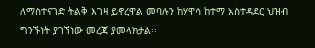ለማስተናገድ ትልቅ እገዛ ይኖረዋል መባሉን ከሃዋሳ ከተማ አስተዳደር ህዝብ ግንኙነት ያገኘነው መረጃ ያመላክታል፡፡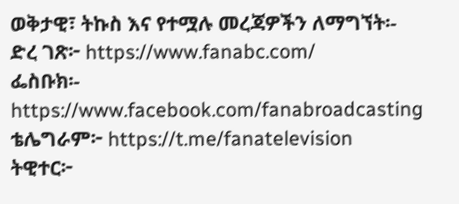ወቅታዊ፣ ትኩስ እና የተሟሉ መረጃዎችን ለማግኘት፡-
ድረ ገጽ፦ https://www.fanabc.com/
ፌስቡክ፡-
https://www.facebook.com/fanabroadcasting
ቴሌግራም፦ https://t.me/fanatelevision
ትዊተር፦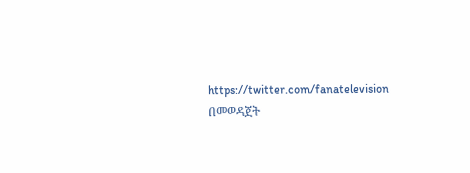https://twitter.com/fanatelevision በመወዳጀት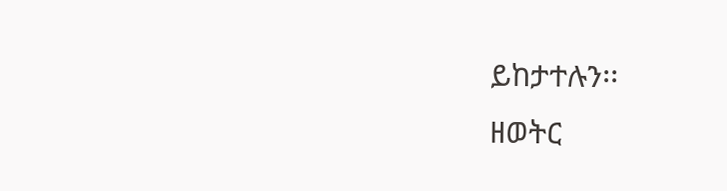ይከታተሉን፡፡
ዘወትር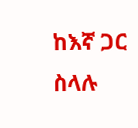ከእኛ ጋር ስላሉ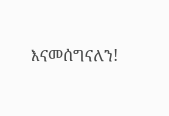እናመሰግናለን!